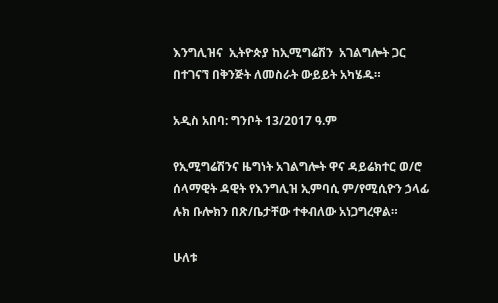እንግሊዝና  ኢትዮጵያ ከኢሚግሬሽን  አገልግሎት ጋር በተገናኘ በቅንጅት ለመስራት ውይይት አካሄዱ።

አዲስ አበባ: ግንቦት 13/2017 ዓ.ም

የኢሚግሬሽንና ዜግነት አገልግሎት ዋና ዳይሬክተር ወ/ሮ ሰላማዊት ዳዊት የእንግሊዝ ኢምባሲ ም/የሚሲዮን ኃላፊ ሉክ ቡሎክን በጽ/ቤታቸው ተቀብለው አነጋግረዋል።

ሁለቱ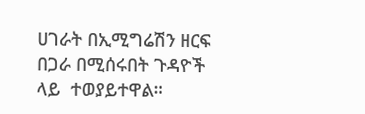ሀገራት በኢሚግሬሽን ዘርፍ በጋራ በሚሰሩበት ጉዳዮች ላይ  ተወያይተዋል።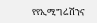የየኢሚግሬሽንና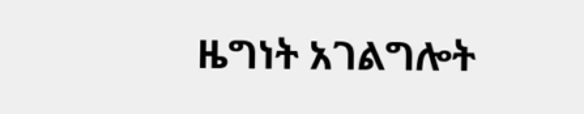ዜግነት አገልግሎት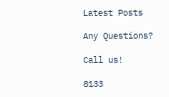Latest Posts

Any Questions?

Call us!

8133